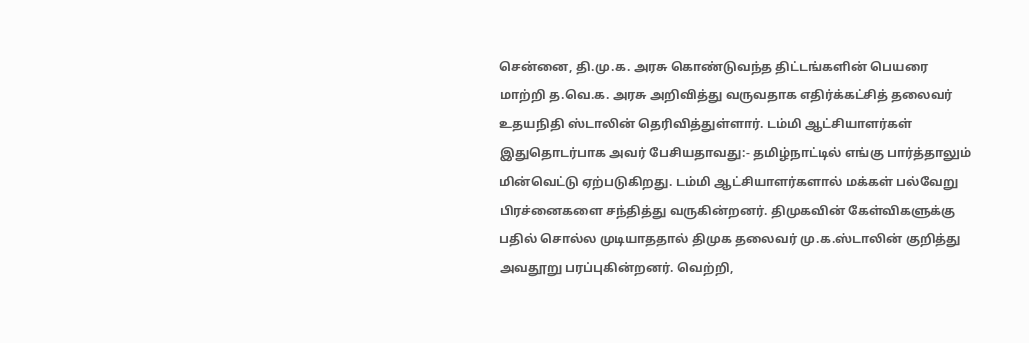சென்னை, தி.மு.க. அரசு கொண்டுவந்த திட்டங்களின் பெயரை மாற்றி த.வெ.க. அரசு அறிவித்து வருவதாக எதிர்க்கட்சித் தலைவர் உதயநிதி ஸ்டாலின் தெரிவித்துள்ளார். டம்மி ஆட்சியாளர்கள் இதுதொடர்பாக அவர் பேசியதாவது:- தமிழ்நாட்டில் எங்கு பார்த்தாலும் மின்வெட்டு ஏற்படுகிறது. டம்மி ஆட்சியாளர்களால் மக்கள் பல்வேறு பிரச்னைகளை சந்தித்து வருகின்றனர். திமுகவின் கேள்விகளுக்கு பதில் சொல்ல முடியாததால் திமுக தலைவர் மு.க.ஸ்டாலின் குறித்து அவதூறு பரப்புகின்றனர். வெற்றி,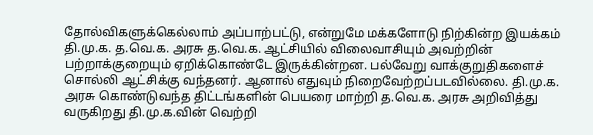தோல்விகளுக்கெல்லாம் அப்பாற்பட்டு, என்றுமே மக்களோடு நிற்கின்ற இயக்கம் தி.மு.க. த.வெ.க. அரசு த.வெ.க. ஆட்சியில் விலைவாசியும் அவற்றின் பற்றாக்குறையும் ஏறிக்கொண்டே இருக்கின்றன. பல்வேறு வாக்குறுதிகளைச் சொல்லி ஆட்சிக்கு வந்தனர். ஆனால் எதுவும் நிறைவேற்றப்படவில்லை. தி.மு.க. அரசு கொண்டுவந்த திட்டங்களின் பெயரை மாற்றி த.வெ.க. அரசு அறிவித்து வருகிறது தி.மு.க.வின் வெற்றி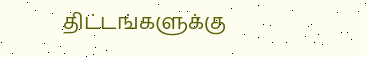திட்டங்களுக்கு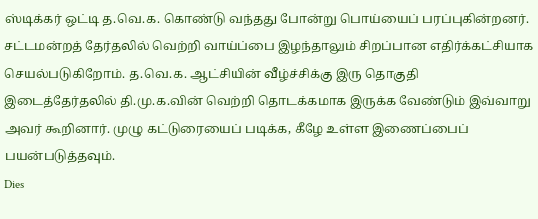ஸ்டிக்கர் ஒட்டி த.வெ.க. கொண்டு வந்தது போன்று பொய்யைப் பரப்புகின்றனர். சட்டமன்றத் தேர்தலில் வெற்றி வாய்ப்பை இழந்தாலும் சிறப்பான எதிர்க்கட்சியாக செயல்படுகிறோம். த.வெ.க. ஆட்சியின் வீழ்ச்சிக்கு இரு தொகுதி இடைத்தேர்தலில் தி.மு.க.வின் வெற்றி தொடக்கமாக இருக்க வேண்டும் இவ்வாறு அவர் கூறினார். முழு கட்டுரையைப் படிக்க, கீழே உள்ள இணைப்பைப் பயன்படுத்தவும்.
Dies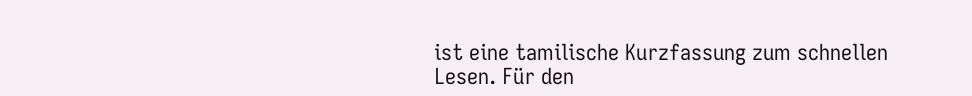ist eine tamilische Kurzfassung zum schnellen Lesen. Für den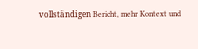vollständigen Bericht, mehr Kontext und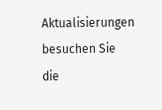Aktualisierungen besuchen Sie die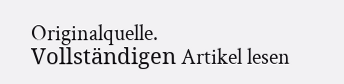Originalquelle.
Vollständigen Artikel lesen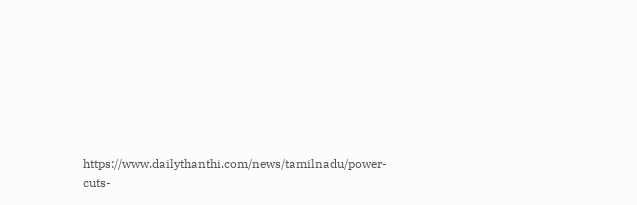https://www.dailythanthi.com/news/tamilnadu/power-cuts-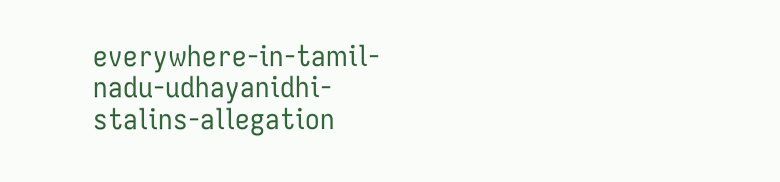everywhere-in-tamil-nadu-udhayanidhi-stalins-allegation